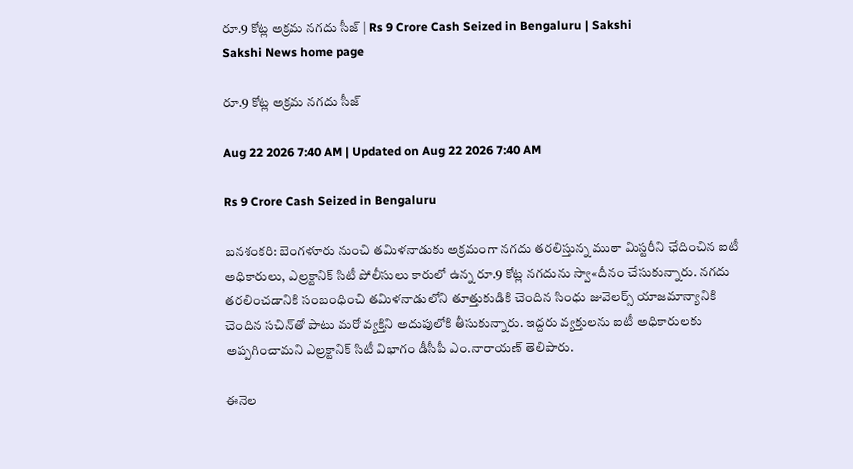రూ.9 కోట్ల అక్రమ నగదు సీజ్‌ | Rs 9 Crore Cash Seized in Bengaluru | Sakshi
Sakshi News home page

రూ.9 కోట్ల అక్రమ నగదు సీజ్‌

Aug 22 2026 7:40 AM | Updated on Aug 22 2026 7:40 AM

Rs 9 Crore Cash Seized in Bengaluru

బనశంకరి: బెంగళూరు నుంచి తమిళనాడుకు అక్రమంగా నగదు తరలిస్తున్న ముఠా మిస్టరీని ఛేదించిన ఐటీ అధికారులు, ఎల్రక్టానిక్‌ సిటీ పోలీసులు కారులో ఉన్న రూ.9 కోట్ల నగదును స్వా«దీనం చేసుకున్నారు. నగదు తరలించడానికి సంబంధించి తమిళనాడులోని తూత్తుకుడికి చెందిన సింధు జువెలర్స్‌ యాజమాన్యానికి చెందిన సచిన్‌తో పాటు మరో వ్యక్తిని అదుపులోకి తీసుకున్నారు. ఇద్దరు వ్యక్తులను ఐటీ అధికారులకు అప్పగించామని ఎల్రక్టానిక్‌ సిటీ విభాగం డీసీపీ ఎం.నారాయణ్‌ తెలిపారు.

ఈనెల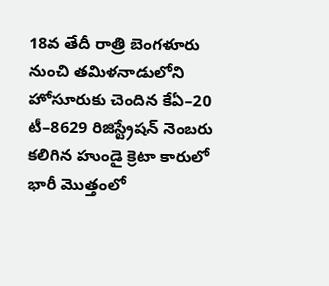18వ తేదీ రాత్రి బెంగళూరు నుంచి తమిళనాడులోని హోసూరుకు చెందిన కేఏ–20 టీ–8629 రిజిస్ట్రేషన్‌ నెంబరు కలిగిన హుండై క్రెటా కారులో భారీ మొత్తంలో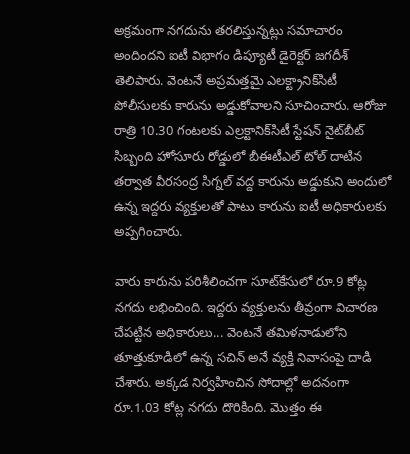అక్రమంగా నగదును తరలిస్తున్నట్లు సమాచారం అందిందని ఐటీ విభాగం డిప్యూటీ డైరెక్టర్‌ జగదీశ్‌ తెలిపారు. వెంటనే అప్రమత్తమై ఎలక్ట్రానిక్‌సిటీ పోలీసులకు కారును అడ్డుకోవాలని సూచించారు. ఆరోజు రాత్రి 10.30 గంటలకు ఎల్రక్టానిక్‌సిటీ స్టేషన్‌ నైట్‌బీట్‌ సిబ్బంది హోసూరు రోడ్డులో బీఈటీఎల్‌ టోల్‌ దాటిన తర్వాత వీరసంద్ర సిగ్నల్‌ వద్ద కారును అడ్డుకుని అందులో ఉన్న ఇద్దరు వ్యక్తులతో పాటు కారును ఐటీ అధికారులకు అప్పగించారు.

వారు కారును పరిశీలించగా సూట్‌కేసులో రూ.9 కోట్ల నగదు లభించింది. ఇద్దరు వ్యక్తులను తీవ్రంగా విచారణ చేపట్టిన అధికారులు... వెంటనే తమిళనాడులోని తూత్తుకూడిలో ఉన్న సచిన్‌ అనే వ్యక్తి నివాసంపై దాడి చేశారు. అక్కడ నిర్వహించిన సోదాల్లో అదనంగా రూ.1.03 కోట్ల నగదు దొరికింది. మొత్తం ఈ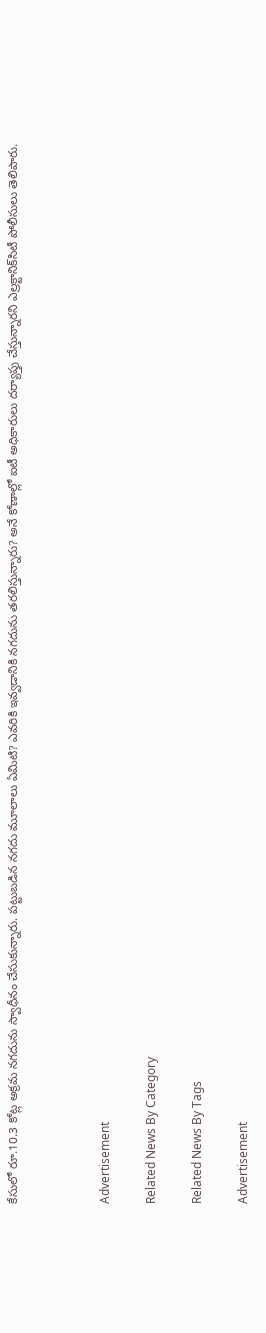కేసులో రూ.10.3 కోట్ల అక్రమ నగదును స్వాధీనం చేసుకున్నారు. పట్టుబడిన నగదు మూలాలు ఏమిటి? ఎవరికి ఇవ్వడానికి నగదును తరలిస్తున్నారు? అనే కోణాల్లో ఐటీ అధికారులు దర్యాప్తు చేస్తున్నారని ఎల్రక్టానిక్‌సిటీ పోలీసులు తెలిపారు.



Advertisement

Related News By Category

Related News By Tags

Advertisement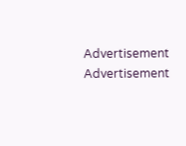Advertisement
Advertisement